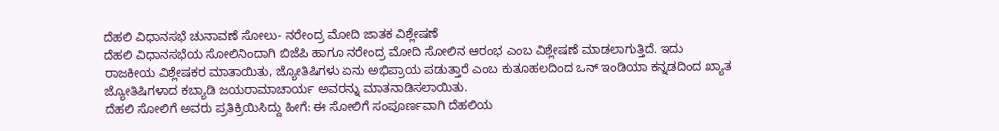ದೆಹಲಿ ವಿಧಾನಸಭೆ ಚುನಾವಣೆ ಸೋಲು- ನರೇಂದ್ರ ಮೋದಿ ಜಾತಕ ವಿಶ್ಲೇಷಣೆ
ದೆಹಲಿ ವಿಧಾನಸಭೆಯ ಸೋಲಿನಿಂದಾಗಿ ಬಿಜೆಪಿ ಹಾಗೂ ನರೇಂದ್ರ ಮೋದಿ ಸೋಲಿನ ಆರಂಭ ಎಂಬ ವಿಶ್ಲೇಷಣೆ ಮಾಡಲಾಗುತ್ತಿದೆ. ಇದು ರಾಜಕೀಯ ವಿಶ್ಲೇಷಕರ ಮಾತಾಯಿತು, ಜ್ಯೋತಿಷಿಗಳು ಏನು ಅಭಿಪ್ರಾಯ ಪಡುತ್ತಾರೆ ಎಂಬ ಕುತೂಹಲದಿಂದ ಒನ್ ಇಂಡಿಯಾ ಕನ್ನಡದಿಂದ ಖ್ಯಾತ ಜ್ಯೋತಿಷಿಗಳಾದ ಕಬ್ಯಾಡಿ ಜಯರಾಮಾಚಾರ್ಯ ಅವರನ್ನು ಮಾತನಾಡಿಸಲಾಯಿತು.
ದೆಹಲಿ ಸೋಲಿಗೆ ಅವರು ಪ್ರತಿಕ್ರಿಯಿಸಿದ್ದು ಹೀಗೆ: ಈ ಸೋಲಿಗೆ ಸಂಪೂರ್ಣವಾಗಿ ದೆಹಲಿಯ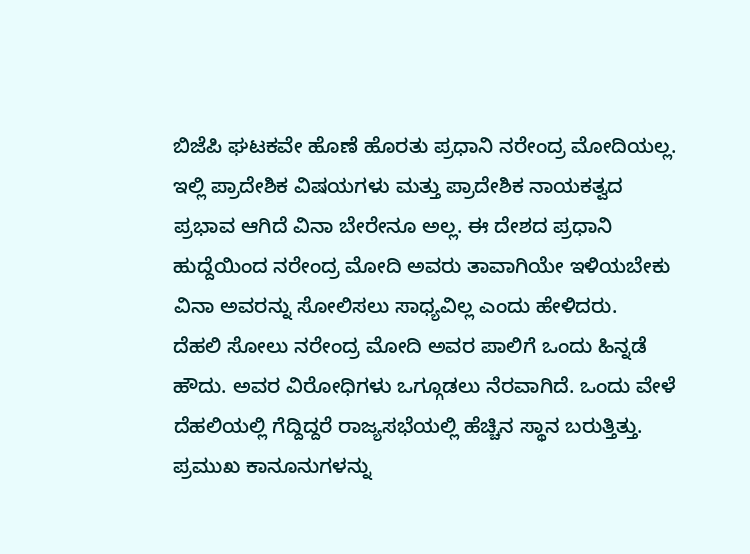ಬಿಜೆಪಿ ಘಟಕವೇ ಹೊಣೆ ಹೊರತು ಪ್ರಧಾನಿ ನರೇಂದ್ರ ಮೋದಿಯಲ್ಲ. ಇಲ್ಲಿ ಪ್ರಾದೇಶಿಕ ವಿಷಯಗಳು ಮತ್ತು ಪ್ರಾದೇಶಿಕ ನಾಯಕತ್ವದ ಪ್ರಭಾವ ಆಗಿದೆ ವಿನಾ ಬೇರೇನೂ ಅಲ್ಲ. ಈ ದೇಶದ ಪ್ರಧಾನಿ ಹುದ್ದೆಯಿಂದ ನರೇಂದ್ರ ಮೋದಿ ಅವರು ತಾವಾಗಿಯೇ ಇಳಿಯಬೇಕು ವಿನಾ ಅವರನ್ನು ಸೋಲಿಸಲು ಸಾಧ್ಯವಿಲ್ಲ ಎಂದು ಹೇಳಿದರು.
ದೆಹಲಿ ಸೋಲು ನರೇಂದ್ರ ಮೋದಿ ಅವರ ಪಾಲಿಗೆ ಒಂದು ಹಿನ್ನಡೆ ಹೌದು. ಅವರ ವಿರೋಧಿಗಳು ಒಗ್ಗೂಡಲು ನೆರವಾಗಿದೆ. ಒಂದು ವೇಳೆ ದೆಹಲಿಯಲ್ಲಿ ಗೆದ್ದಿದ್ದರೆ ರಾಜ್ಯಸಭೆಯಲ್ಲಿ ಹೆಚ್ಚಿನ ಸ್ಥಾನ ಬರುತ್ತಿತ್ತು. ಪ್ರಮುಖ ಕಾನೂನುಗಳನ್ನು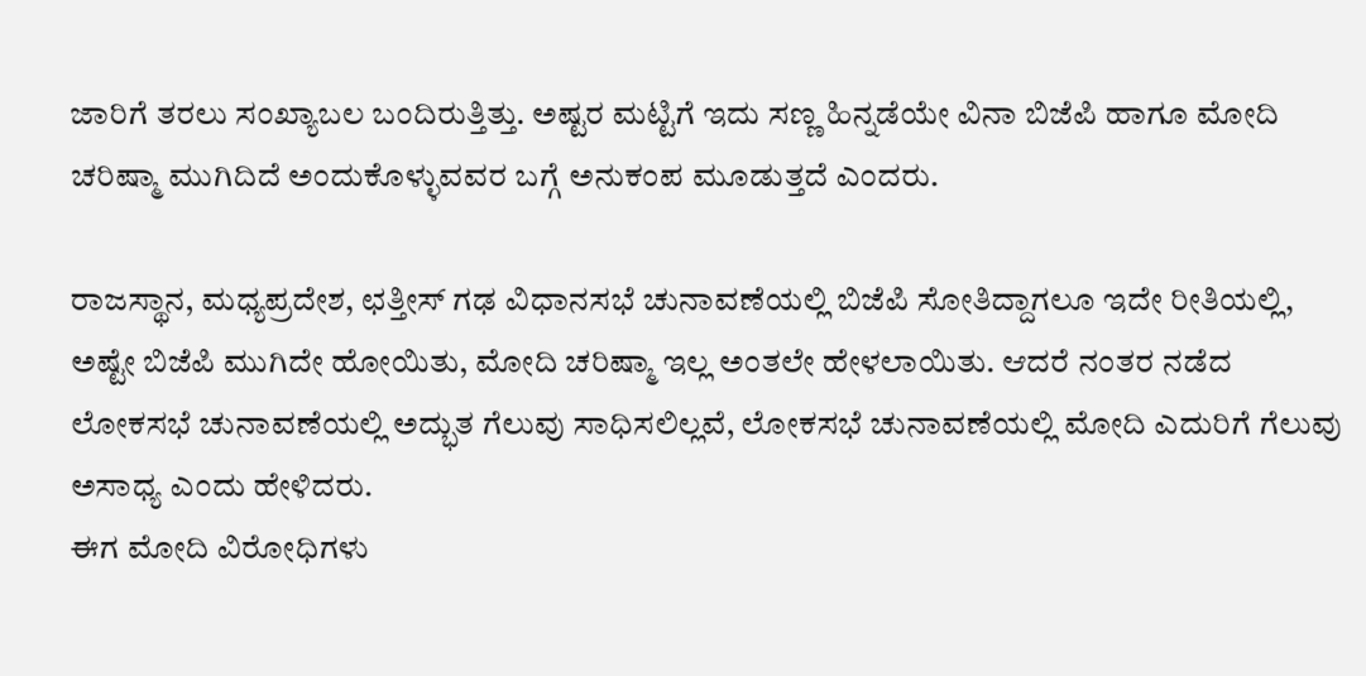ಜಾರಿಗೆ ತರಲು ಸಂಖ್ಯಾಬಲ ಬಂದಿರುತ್ತಿತ್ತು. ಅಷ್ಟರ ಮಟ್ಟಿಗೆ ಇದು ಸಣ್ಣ ಹಿನ್ನಡೆಯೇ ವಿನಾ ಬಿಜೆಪಿ ಹಾಗೂ ಮೋದಿ ಚರಿಷ್ಮಾ ಮುಗಿದಿದೆ ಅಂದುಕೊಳ್ಳುವವರ ಬಗ್ಗೆ ಅನುಕಂಪ ಮೂಡುತ್ತದೆ ಎಂದರು.

ರಾಜಸ್ಥಾನ, ಮಧ್ಯಪ್ರದೇಶ, ಛತ್ತೀಸ್ ಗಢ ವಿಧಾನಸಭೆ ಚುನಾವಣೆಯಲ್ಲಿ ಬಿಜೆಪಿ ಸೋತಿದ್ದಾಗಲೂ ಇದೇ ರೀತಿಯಲ್ಲಿ, ಅಷ್ಟೇ ಬಿಜೆಪಿ ಮುಗಿದೇ ಹೋಯಿತು, ಮೋದಿ ಚರಿಷ್ಮಾ ಇಲ್ಲ ಅಂತಲೇ ಹೇಳಲಾಯಿತು. ಆದರೆ ನಂತರ ನಡೆದ ಲೋಕಸಭೆ ಚುನಾವಣೆಯಲ್ಲಿ ಅದ್ಭುತ ಗೆಲುವು ಸಾಧಿಸಲಿಲ್ಲವೆ, ಲೋಕಸಭೆ ಚುನಾವಣೆಯಲ್ಲಿ ಮೋದಿ ಎದುರಿಗೆ ಗೆಲುವು ಅಸಾಧ್ಯ ಎಂದು ಹೇಳಿದರು.
ಈಗ ಮೋದಿ ವಿರೋಧಿಗಳು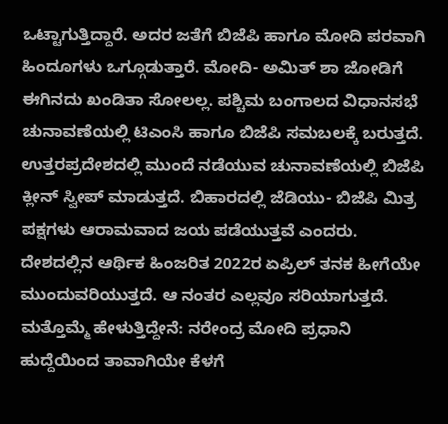ಒಟ್ಟಾಗುತ್ತಿದ್ದಾರೆ. ಅದರ ಜತೆಗೆ ಬಿಜೆಪಿ ಹಾಗೂ ಮೋದಿ ಪರವಾಗಿ ಹಿಂದೂಗಳು ಒಗ್ಗೂಡುತ್ತಾರೆ. ಮೋದಿ- ಅಮಿತ್ ಶಾ ಜೋಡಿಗೆ ಈಗಿನದು ಖಂಡಿತಾ ಸೋಲಲ್ಲ. ಪಶ್ಚಿಮ ಬಂಗಾಲದ ವಿಧಾನಸಭೆ ಚುನಾವಣೆಯಲ್ಲಿ ಟಿಎಂಸಿ ಹಾಗೂ ಬಿಜೆಪಿ ಸಮಬಲಕ್ಕೆ ಬರುತ್ತದೆ. ಉತ್ತರಪ್ರದೇಶದಲ್ಲಿ ಮುಂದೆ ನಡೆಯುವ ಚುನಾವಣೆಯಲ್ಲಿ ಬಿಜೆಪಿ ಕ್ಲೀನ್ ಸ್ವೀಪ್ ಮಾಡುತ್ತದೆ. ಬಿಹಾರದಲ್ಲಿ ಜೆಡಿಯು- ಬಿಜೆಪಿ ಮಿತ್ರ ಪಕ್ಷಗಳು ಆರಾಮವಾದ ಜಯ ಪಡೆಯುತ್ತವೆ ಎಂದರು.
ದೇಶದಲ್ಲಿನ ಆರ್ಥಿಕ ಹಿಂಜರಿತ 2022ರ ಏಪ್ರಿಲ್ ತನಕ ಹೀಗೆಯೇ ಮುಂದುವರಿಯುತ್ತದೆ. ಆ ನಂತರ ಎಲ್ಲವೂ ಸರಿಯಾಗುತ್ತದೆ. ಮತ್ತೊಮ್ಮೆ ಹೇಳುತ್ತಿದ್ದೇನೆ: ನರೇಂದ್ರ ಮೋದಿ ಪ್ರಧಾನಿ ಹುದ್ದೆಯಿಂದ ತಾವಾಗಿಯೇ ಕೆಳಗೆ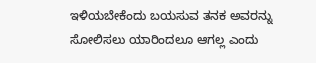ಇಳಿಯಬೇಕೆಂದು ಬಯಸುವ ತನಕ ಅವರನ್ನು ಸೋಲಿಸಲು ಯಾರಿಂದಲೂ ಆಗಲ್ಲ ಎಂದು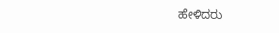ಹೇಳಿದರು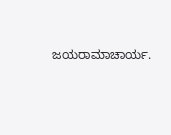ಜಯರಾಮಾಚಾರ್ಯ.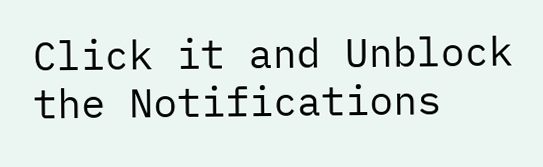Click it and Unblock the Notifications